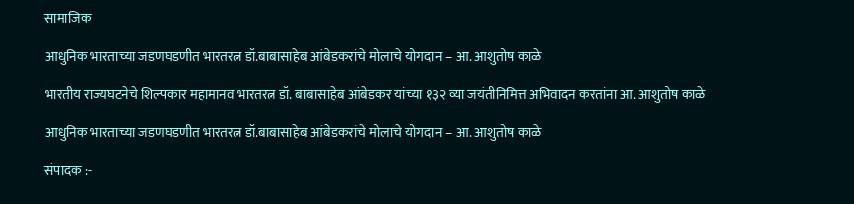सामाजिक

आधुनिक भारताच्या जडणघडणीत भारतरत्न डॉ.बाबासाहेब आंबेडकरांचे मोलाचे योगदान – आ. आशुतोष काळे

भारतीय राज्यघटनेचे शिल्पकार महामानव भारतरत्न डॉ. बाबासाहेब आंबेडकर यांच्या १३२ व्या जयंतीनिमित्त अभिवादन करतांना आ. आशुतोष काळे

आधुनिक भारताच्या जडणघडणीत भारतरत्न डॉ.बाबासाहेब आंबेडकरांचे मोलाचे योगदान – आ. आशुतोष काळे

संपादक :-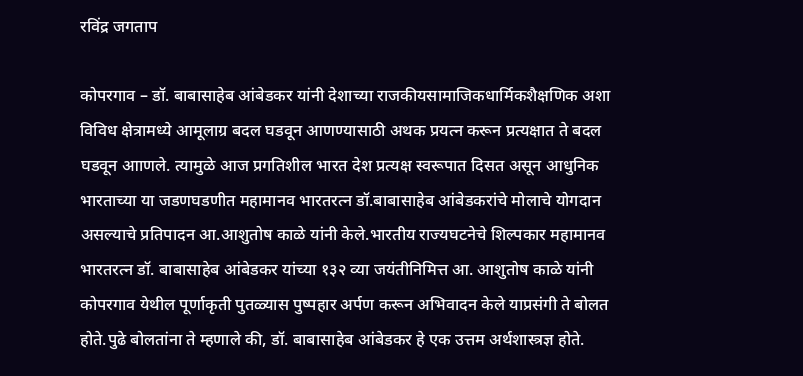रविंद्र जगताप

कोपरगाव – डॉ. बाबासाहेब आंबेडकर यांनी देशाच्या राजकीयसामाजिकधार्मिकशैक्षणिक अशा विविध क्षेत्रामध्ये आमूलाग्र बदल घडवून आणण्यासाठी अथक प्रयत्न करून प्रत्यक्षात ते बदल घडवून आाणले. त्यामुळे आज प्रगतिशील भारत देश प्रत्यक्ष स्वरूपात दिसत असून आधुनिक भारताच्या या जडणघडणीत महामानव भारतरत्न डॉ.बाबासाहेब आंबेडकरांचे मोलाचे योगदान असल्याचे प्रतिपादन आ.आशुतोष काळे यांनी केले.भारतीय राज्यघटनेचे शिल्पकार महामानव भारतरत्न डॉ. बाबासाहेब आंबेडकर यांच्या १३२ व्या जयंतीनिमित्त आ. आशुतोष काळे यांनी कोपरगाव येथील पूर्णाकृती पुतळ्यास पुष्पहार अर्पण करून अभिवादन केले याप्रसंगी ते बोलत होते.पुढे बोलतांना ते म्हणाले की, डॉ. बाबासाहेब आंबेडकर हे एक उत्तम अर्थशास्त्रज्ञ होते.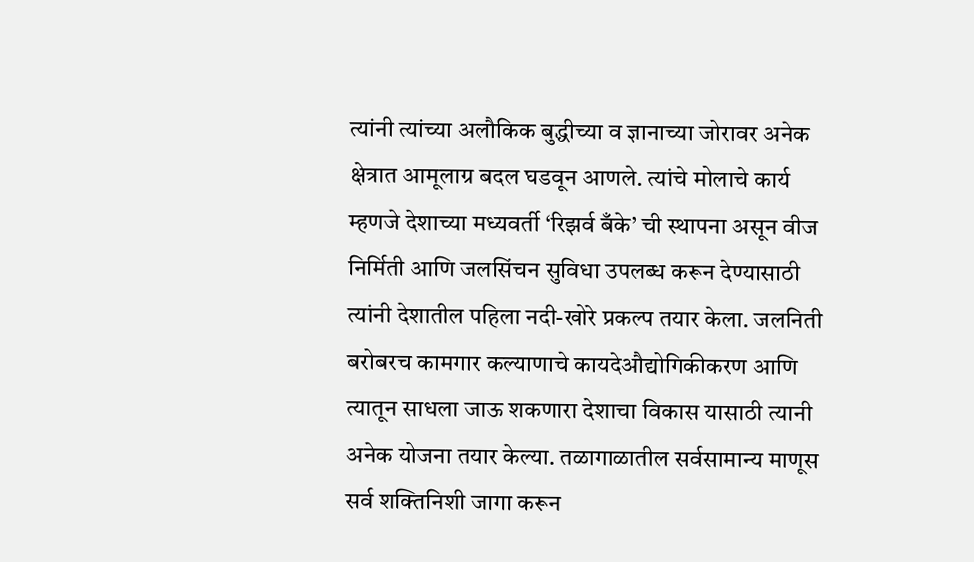त्यांनी त्यांच्या अलौकिक बुद्धीच्या व ज्ञानाच्या जोरावर अनेक क्षेत्रात आमूलाग्र बदल घडवून आणले. त्यांचे मोलाचे कार्य म्हणजे देशाच्या मध्यवर्ती ‘रिझर्व बँके’ ची स्थापना असून वीज निर्मिती आणि जलसिंचन सुविधा उपलब्ध करून देण्यासाठी त्यांनी देशातील पहिला नदी-खोरे प्रकल्प तयार केला. जलनिती बरोबरच कामगार कल्याणाचे कायदेऔद्योगिकीकरण आणि त्यातून साधला जाऊ शकणारा देशाचा विकास यासाठी त्यानी अनेक योजना तयार केल्या. तळागाळातील सर्वसामान्य माणूस सर्व शक्तिनिशी जागा करून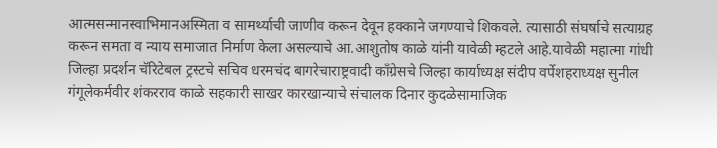आत्मसन्मानस्वाभिमानअस्मिता व सामर्थ्याची जाणीव करून देवून हक्काने जगण्याचे शिकवले. त्यासाठी संघर्षाचे सत्याग्रह करून समता व न्याय समाजात निर्माण केला असल्याचे आ.आशुतोष काळे यांनी यावेळी म्हटले आहे.यावेळी महात्मा गांधी जिल्हा प्रदर्शन चॅरिटेबल ट्रस्टचे सचिव धरमचंद बागरेचाराष्ट्रवादी काँग्रेसचे जिल्हा कार्याध्यक्ष संदीप वर्पेशहराध्यक्ष सुनील गंगूलेकर्मवीर शंकरराव काळे सहकारी साखर कारखान्याचे संचालक दिनार कुदळेसामाजिक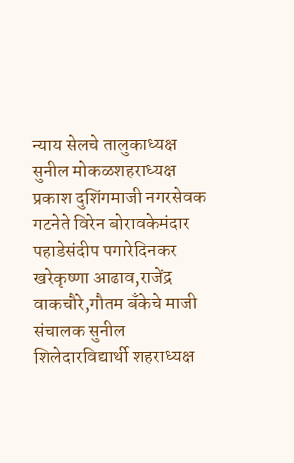न्याय सेलचे तालुकाध्यक्ष सुनील मोकळशहराध्यक्ष प्रकाश दुशिंगमाजी नगरसेवक गटनेते विरेन बोरावकेमंदार पहाडेसंदीप पगारेदिनकर खरेकृष्णा आढाव,राजेंद्र वाकचौरे,गौतम बँकेचे माजी संचालक सुनील शिलेदारविद्यार्थी शहराध्यक्ष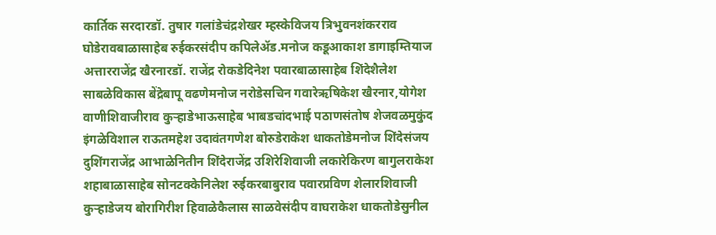कार्तिक सरदारडॉ. तुषार गलांडेचंद्रशेखर म्हस्केविजय त्रिभुवनशंकरराव घोडेरावबाळासाहेब रुईकरसंदीप कपिलेॲड.मनोज कडूआकाश डागाइम्तियाज अत्तारराजेंद्र खैरनारडॉ. राजेंद्र रोकडेदिनेश पवारबाळासाहेब शिंदेशैलेश साबळेविकास बेंद्रेबापू वढणेमनोज नरोडेसचिन गवारेऋषिकेश खैरनार,योगेश वाणीशिवाजीराव कुऱ्हाडेभाऊसाहेब भाबडचांदभाई पठाणसंतोष शेजवळमुकुंद इंगळेविशाल राऊतमहेश उदावंतगणेश बोरुडेराकेश धाकतोडेमनोज शिंदेसंजय दुशिंगराजेंद्र आभाळेनितीन शिंदेराजेंद्र उशिरेशिवाजी लकारेकिरण बागुलराकेश शहाबाळासाहेब सोनटक्केनिलेश रुईकरबाबुराव पवारप्रविण शेलारशिवाजी कुऱ्हाडेजय बोरागिरीश हिवाळेकैलास साळवेसंदीप वाघराकेश धाकतोडेसुनील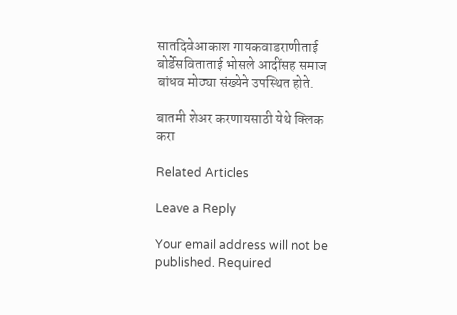सातदिवेआकाश गायकवाडराणीताई बोर्डेसविताताई भोसले आदींसह समाज बांधव मोठ्या संख्येने उपस्थित होते.

बातमी शेअर करणायसाठी येथे क्लिक करा

Related Articles

Leave a Reply

Your email address will not be published. Required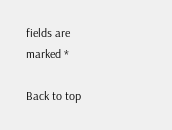fields are marked *

Back to top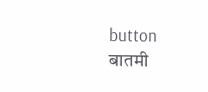button
बातमी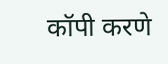कॉपी करणे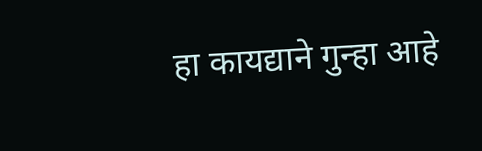हा कायद्याने गुन्हा आहे